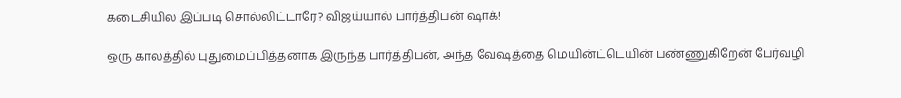கடைசியில இப்படி சொல்லிட்டாரே? விஜய்யால் பார்த்திபன் ஷாக்!

ஒரு காலத்தில் புதுமைப்பித்தனாக இருந்த பார்த்திபன், அந்த வேஷத்தை மெயின்ட்டெயின் பண்ணுகிறேன் பேர்வழி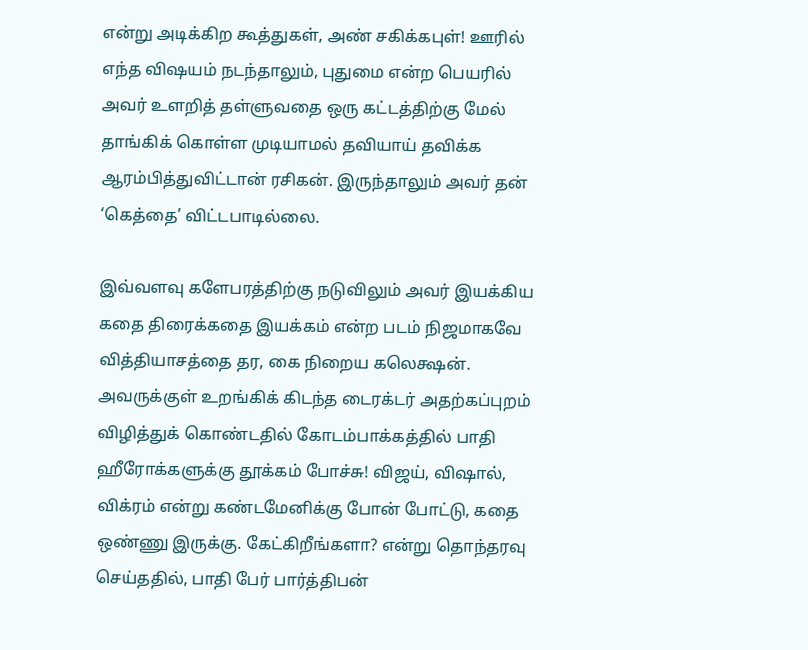என்று அடிக்கிற கூத்துகள், அண் சகிக்கபுள்! ஊரில் எந்த விஷயம் நடந்தாலும், புதுமை என்ற பெயரில் அவர் உளறித் தள்ளுவதை ஒரு கட்டத்திற்கு மேல் தாங்கிக் கொள்ள முடியாமல் தவியாய் தவிக்க ஆரம்பித்துவிட்டான் ரசிகன். இருந்தாலும் அவர் தன் ‘கெத்தை’ விட்டபாடில்லை.

இவ்வளவு களேபரத்திற்கு நடுவிலும் அவர் இயக்கிய கதை திரைக்கதை இயக்கம் என்ற படம் நிஜமாகவே வித்தியாசத்தை தர, கை நிறைய கலெக்ஷன். அவருக்குள் உறங்கிக் கிடந்த டைரக்டர் அதற்கப்புறம் விழித்துக் கொண்டதில் கோடம்பாக்கத்தில் பாதி ஹீரோக்களுக்கு தூக்கம் போச்சு! விஜய், விஷால், விக்ரம் என்று கண்டமேனிக்கு போன் போட்டு, கதை ஒண்ணு இருக்கு. கேட்கிறீங்களா? என்று தொந்தரவு செய்ததில், பாதி பேர் பார்த்திபன்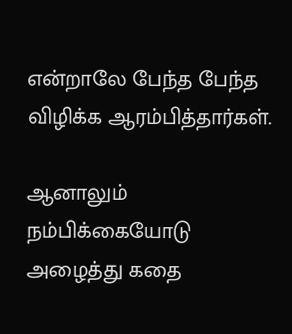என்றாலே பேந்த பேந்த விழிக்க ஆரம்பித்தார்கள்.

ஆனாலும் நம்பிக்கையோடு அழைத்து கதை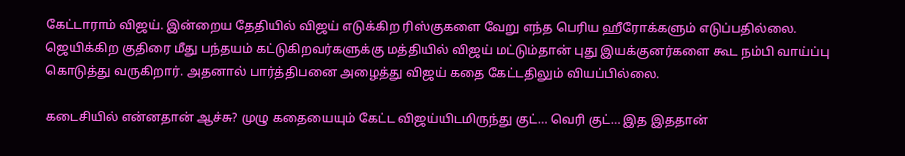கேட்டாராம் விஜய். இன்றைய தேதியில் விஜய் எடுக்கிற ரிஸ்குகளை வேறு எந்த பெரிய ஹீரோக்களும் எடுப்பதில்லை. ஜெயிக்கிற குதிரை மீது பந்தயம் கட்டுகிறவர்களுக்கு மத்தியில் விஜய் மட்டும்தான் புது இயக்குனர்களை கூட நம்பி வாய்ப்பு கொடுத்து வருகிறார். அதனால் பார்த்திபனை அழைத்து விஜய் கதை கேட்டதிலும் வியப்பில்லை.

கடைசியில் என்னதான் ஆச்சு? முழு கதையையும் கேட்ட விஜய்யிடமிருந்து குட்… வெரி குட்… இத இததான்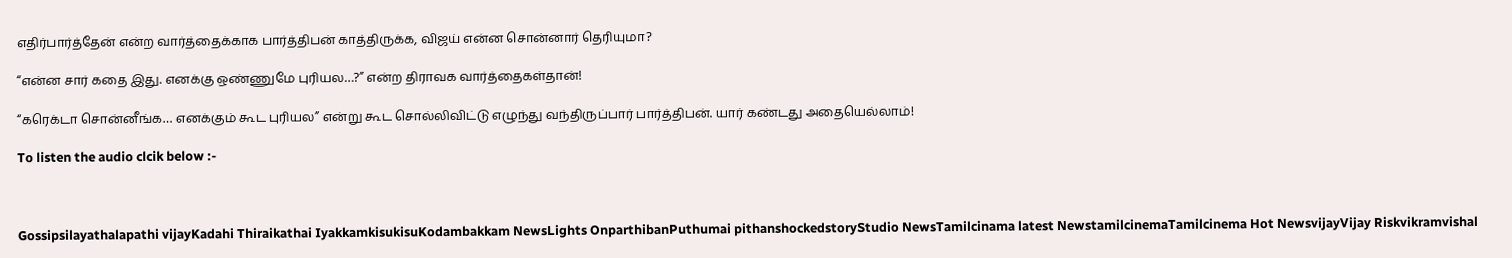எதிர்பார்த்தேன் என்ற வார்த்தைக்காக பார்த்திபன் காத்திருக்க, விஜய் என்ன சொன்னார் தெரியுமா?

‘‘என்ன சார் கதை இது. எனக்கு ஒண்ணுமே புரியல…?” என்ற திராவக வார்த்தைகள்தான்!

“கரெக்டா சொன்னீங்க… எனக்கும் கூட புரியல” என்று கூட சொல்லிவிட்டு எழுந்து வந்திருப்பார் பார்த்திபன். யார் கண்டது அதையெல்லாம்!

To listen the audio clcik below :-



Gossipsilayathalapathi vijayKadahi Thiraikathai IyakkamkisukisuKodambakkam NewsLights OnparthibanPuthumai pithanshockedstoryStudio NewsTamilcinama latest NewstamilcinemaTamilcinema Hot NewsvijayVijay Riskvikramvishal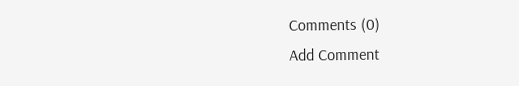Comments (0)
Add Comment